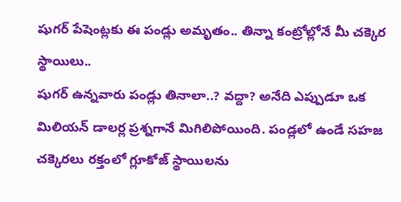షుగర్ పేషెంట్లకు ఈ పండ్లు అమృతం.. తిన్నా కంట్రోల్లోనే మీ చక్కెర స్థాయిలు..
షుగర్ ఉన్నవారు పండ్లు తినాలా..? వద్దా? అనేది ఎప్పుడూ ఒక మిలియన్ డాలర్ల ప్రశ్నగానే మిగిలిపోయింది. పండ్లలో ఉండే సహజ చక్కెరలు రక్తంలో గ్లూకోజ్ స్థాయిలను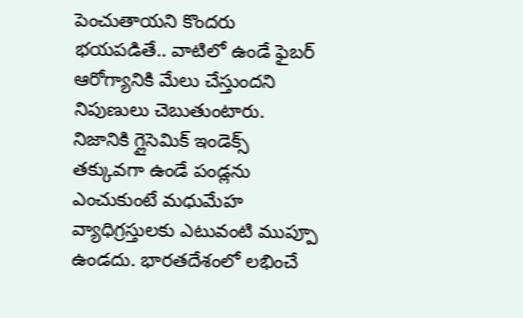పెంచుతాయని కొందరు భయపడితే.. వాటిలో ఉండే ఫైబర్ ఆరోగ్యానికి మేలు చేస్తుందని నిపుణులు చెబుతుంటారు. నిజానికి గ్లైసెమిక్ ఇండెక్స్ తక్కువగా ఉండే పండ్లను ఎంచుకుంటే మధుమేహ వ్యాధిగ్రస్తులకు ఎటువంటి ముప్పూ ఉండదు. భారతదేశంలో లభించే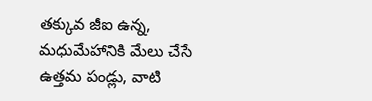తక్కువ జీఐ ఉన్న, మధుమేహానికి మేలు చేసే ఉత్తమ పండ్లు, వాటి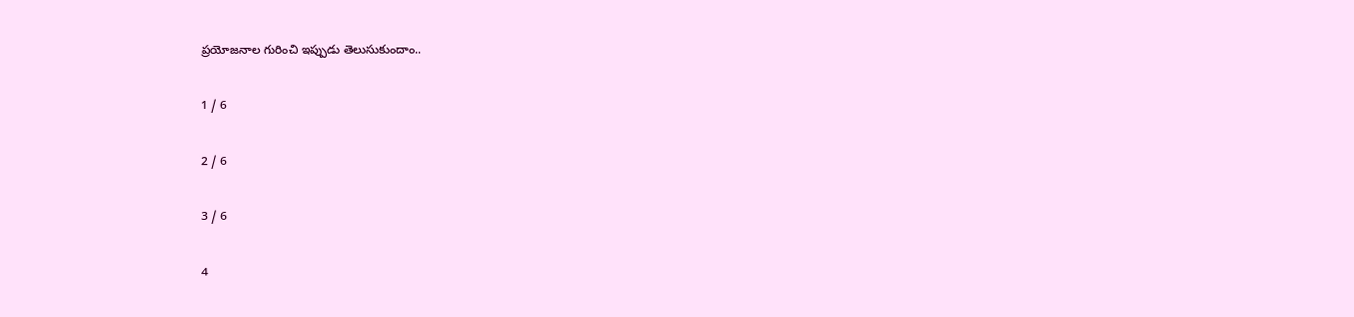ప్రయోజనాల గురించి ఇప్పుడు తెలుసుకుందాం..

1 / 6

2 / 6

3 / 6

4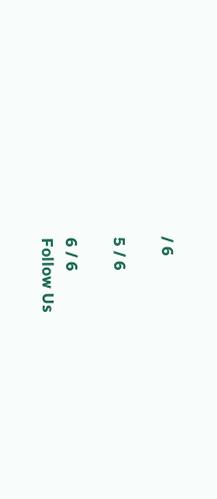/ 6

5 / 6

6 / 6
Follow Us